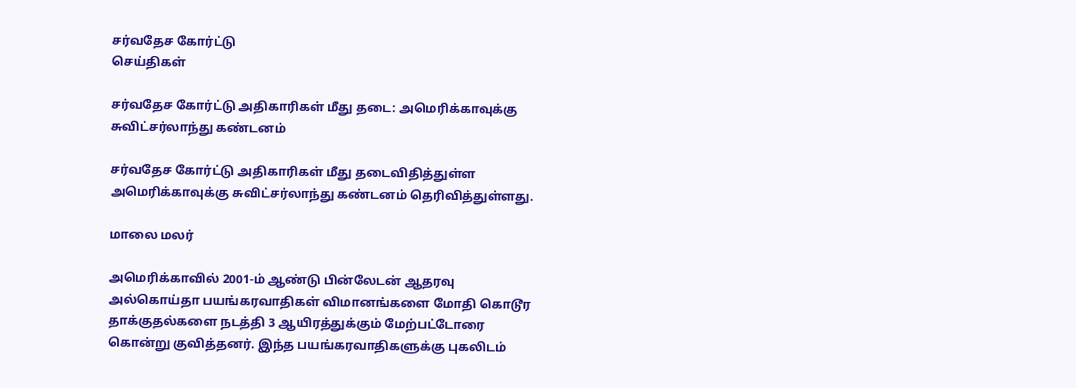சர்வதேச கோர்ட்டு
செய்திகள்

சர்வதேச கோர்ட்டு அதிகாரிகள் மீது தடை: அமெரிக்காவுக்கு சுவிட்சர்லாந்து கண்டனம்

சர்வதேச கோர்ட்டு அதிகாரிகள் மீது தடைவிதித்துள்ள அமெரிக்காவுக்கு சுவிட்சர்லாந்து கண்டனம் தெரிவித்துள்ளது.

மாலை மலர்

அமெரிக்காவில் 2001-ம் ஆண்டு பின்லேடன் ஆதரவு அல்கொய்தா பயங்கரவாதிகள் விமானங்களை மோதி கொடூர தாக்குதல்களை நடத்தி 3 ஆயிரத்துக்கும் மேற்பட்டோரை கொன்று குவித்தனர். இந்த பயங்கரவாதிகளுக்கு புகலிடம்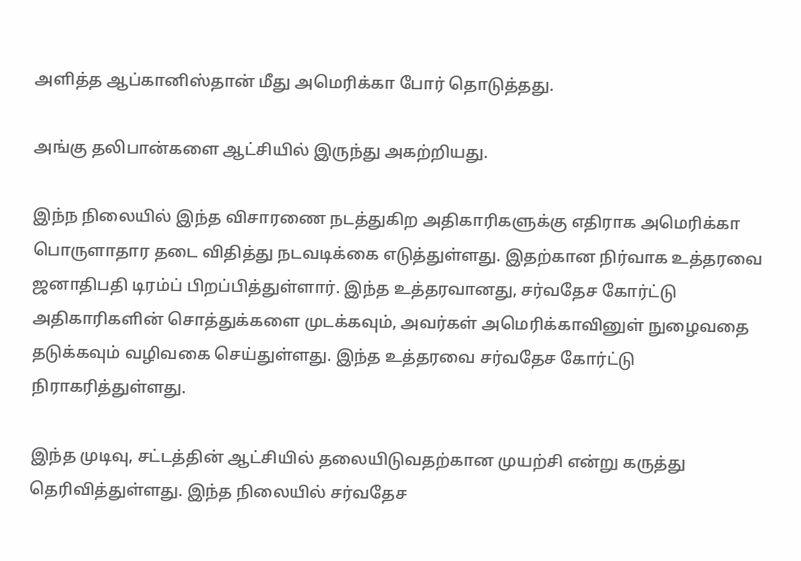அளித்த ஆப்கானிஸ்தான் மீது அமெரிக்கா போர் தொடுத்தது.

அங்கு தலிபான்களை ஆட்சியில் இருந்து அகற்றியது.

இந்ந நிலையில் இந்த விசாரணை நடத்துகிற அதிகாரிகளுக்கு எதிராக அமெரிக்கா பொருளாதார தடை விதித்து நடவடிக்கை எடுத்துள்ளது. இதற்கான நிர்வாக உத்தரவை ஜனாதிபதி டிரம்ப் பிறப்பித்துள்ளார். இந்த உத்தரவானது, சர்வதேச கோர்ட்டு அதிகாரிகளின் சொத்துக்களை முடக்கவும், அவர்கள் அமெரிக்காவினுள் நுழைவதை தடுக்கவும் வழிவகை செய்துள்ளது. இந்த உத்தரவை சர்வதேச கோர்ட்டு நிராகரித்துள்ளது.

இந்த முடிவு, சட்டத்தின் ஆட்சியில் தலையிடுவதற்கான முயற்சி என்று கருத்து தெரிவித்துள்ளது. இந்த நிலையில் சர்வதேச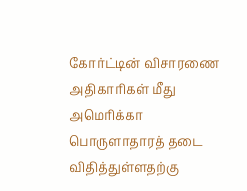கோர்ட்டின் விசாரணை அதிகாரிகள் மீது அமெரிக்கா பொருளாதாரத் தடை விதித்துள்ளதற்கு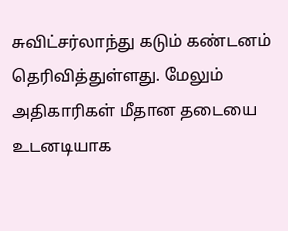சுவிட்சர்லாந்து கடும் கண்டனம் தெரிவித்துள்ளது. மேலும் அதிகாரிகள் மீதான தடையை உடனடியாக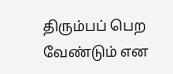திரும்பப் பெற வேண்டும் என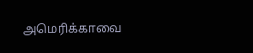அமெரிக்காவை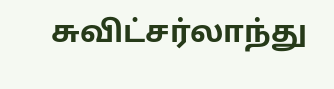சுவிட்சர்லாந்து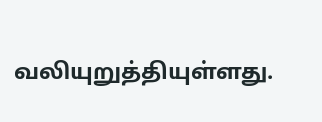வலியுறுத்தியுள்ளது.